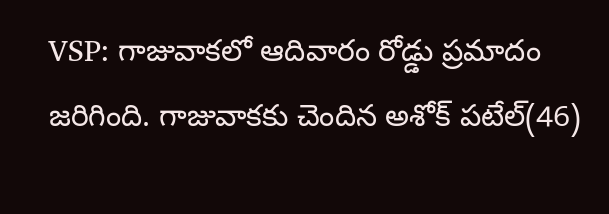VSP: గాజువాకలో ఆదివారం రోడ్డు ప్రమాదం జరిగింది. గాజువాకకు చెందిన అశోక్ పటేల్(46)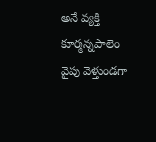అనే వ్యక్తి కూర్మన్నపాలెం వైపు వెళ్తుండగా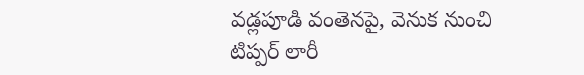వడ్లపూడి వంతెనపై, వెనుక నుంచి టిప్పర్ లారీ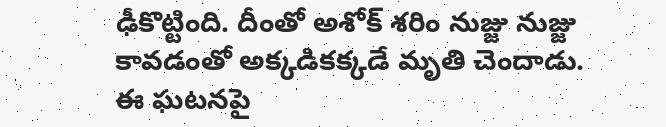ఢీకొట్టింది. దీంతో అశోక్ శరిం నుజ్జు నుజ్జు కావడంతో అక్కడికక్కడే మృతి చెందాడు. ఈ ఘటనపై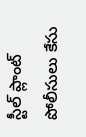స్టీల్ ప్లాంట్ పోలీసులు కేసు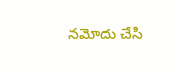నమోదు చేసి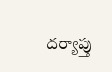దర్యాప్తు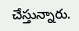చేస్తున్నారు.